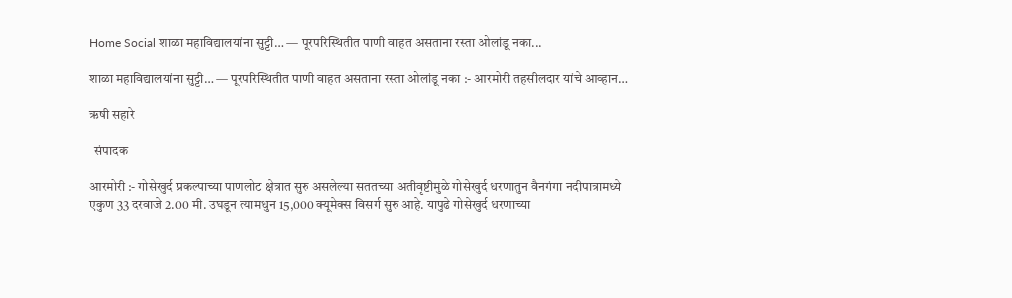Home Social शाळा महाविद्यालयांना सुट्टी… — पूरपरिस्थितीत पाणी वाहत असताना रस्ता ओलांडू नका...

शाळा महाविद्यालयांना सुट्टी… — पूरपरिस्थितीत पाणी वाहत असताना रस्ता ओलांडू नका :- आरमोरी तहसीलदार यांचे आव्हान…

ऋषी सहारे

  संपादक

आरमोरी :- गोसेखुर्द प्रकल्पाच्या पाणलोट क्षेत्रात सुरु असलेल्या सततच्या अतीवृष्टीमुळे गोसेखुर्द धरणातुन वैनगंगा नदीपात्रामध्ये एकुण 33 दरवाजे 2.00 मी. उघडून त्यामधुन 15,000 क्यूमेक्स विसर्ग सुरु आहे. यापुढे गोसेखुर्द धरणाच्या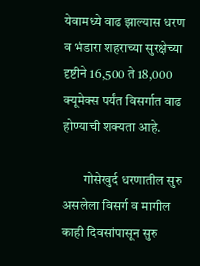येवामध्ये वाढ झाल्यास धरण व भंडारा शहराच्या सुरक्षेच्या दृष्टीने 16,500 ते 18,000 क्यूमेक्स पर्यंत विसर्गात वाढ होण्याची शक्यता आहे.

        गोसेखुर्द धरणातील सुरु असलेला विसर्ग व मागील काही दिवसांपासून सुरु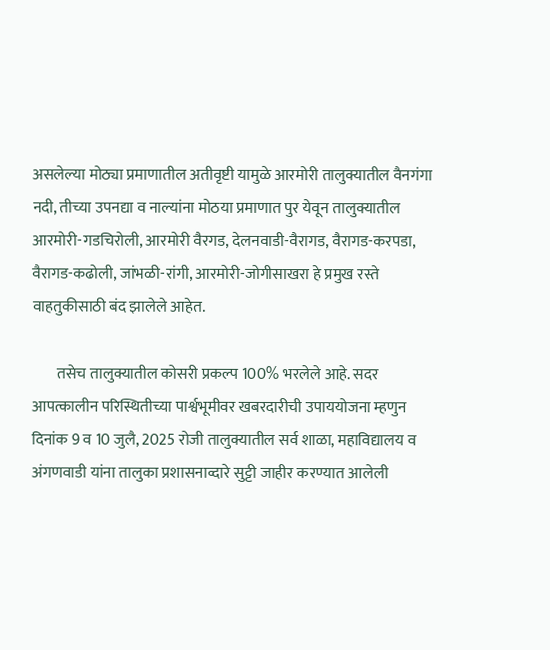असलेल्या मोठ्या प्रमाणातील अतीवृष्टी यामुळे आरमोरी तालुक्यातील वैनगंगा नदी, तीच्या उपनद्या व नाल्यांना मोठया प्रमाणात पुर येवून तालुक्यातील आरमोरी-गडचिरोली, आरमोरी वैरगड, देलनवाडी-वैरागड, वैरागड-करपडा, वैरागड-कढोली, जांभळी-रांगी, आरमोरी-जोगीसाखरा हे प्रमुख रस्ते वाहतुकीसाठी बंद झालेले आहेत.

        तसेच तालुक्यातील कोसरी प्रकल्प 100% भरलेले आहे. सदर आपत्कालीन परिस्थितीच्या पार्श्वभूमीवर खबरदारीची उपाययोजना म्हणुन दिनांक 9 व 10 जुलै, 2025 रोजी तालुक्यातील सर्व शाळा, महाविद्यालय व अंगणवाडी यांना तालुका प्रशासनाव्दारे सुट्टी जाहीर करण्यात आलेली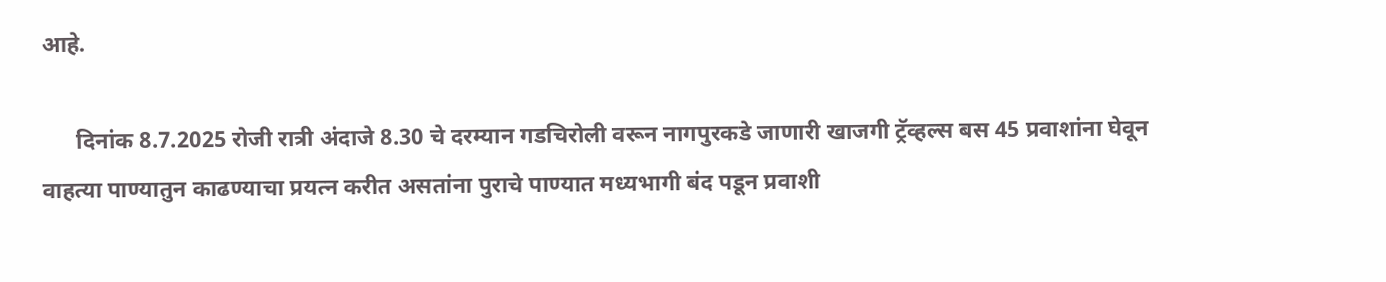आहे.

      दिनांक 8.7.2025 रोजी रात्री अंदाजे 8.30 चे दरम्यान गडचिरोली वरून नागपुरकडे जाणारी खाजगी ट्रॅव्हल्स बस 45 प्रवाशांना घेवून वाहत्या पाण्यातुन काढण्याचा प्रयत्न करीत असतांना पुराचे पाण्यात मध्यभागी बंद पडून प्रवाशी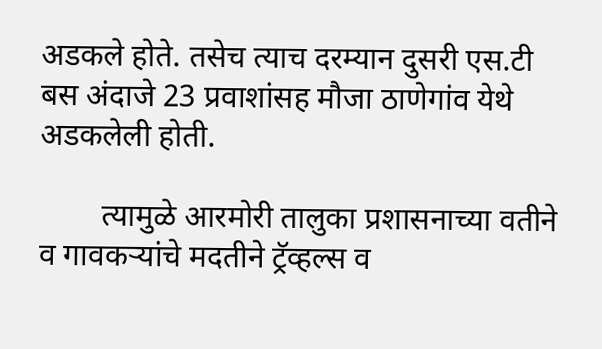अडकले होते. तसेच त्याच दरम्यान दुसरी एस.टी बस अंदाजे 23 प्रवाशांसह मौजा ठाणेगांव येथे अडकलेली होती.

        त्यामुळे आरमोरी तालुका प्रशासनाच्या वतीने व गावकऱ्यांचे मदतीने ट्रॅव्हल्स व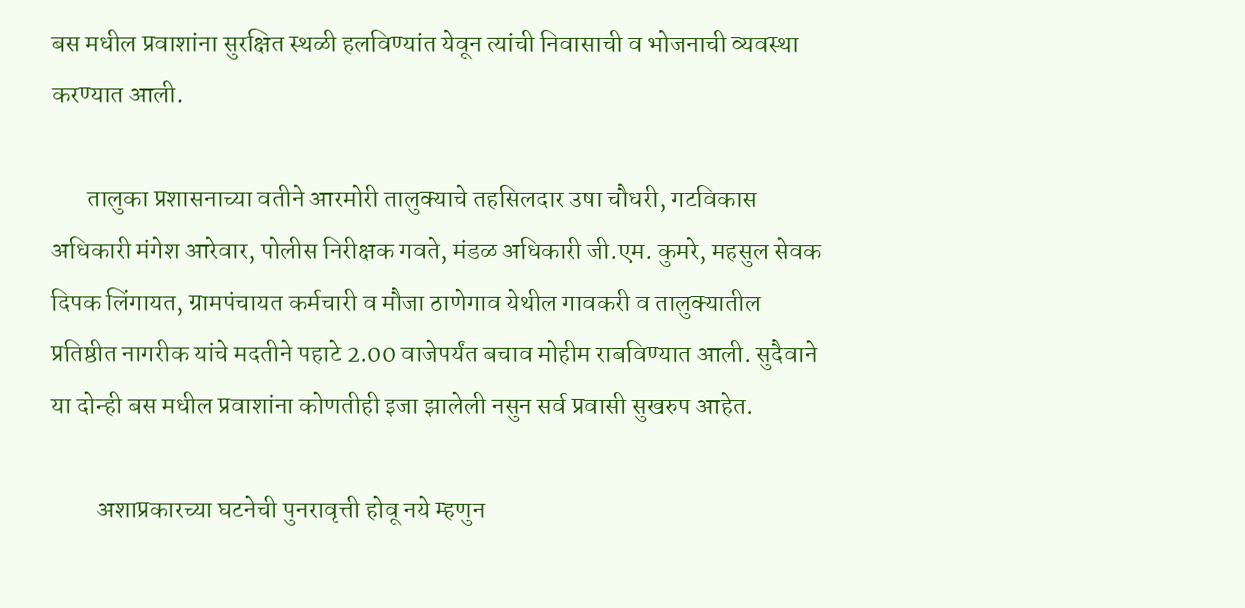बस मधील प्रवाशांना सुरक्षित स्थळी हलविण्यांत येवून त्यांची निवासाची व भोजनाची व्यवस्था करण्यात आली.

       तालुका प्रशासनाच्या वतीने आरमोरी तालुक्याचे तहसिलदार उषा चौधरी, गटविकास अधिकारी मंगेश आरेवार, पोलीस निरीक्षक गवते, मंडळ अधिकारी जी.एम. कुमरे, महसुल सेवक दिपक लिंगायत, ग्रामपंचायत कर्मचारी व मौजा ठाणेगाव येथील गावकरी व तालुक्यातील प्रतिष्ठीत नागरीक यांचे मदतीने पहाटे 2.00 वाजेपर्यंत बचाव मोहीम राबविण्यात आली. सुदैवाने या दोन्ही बस मधील प्रवाशांना कोणतीही इजा झालेली नसुन सर्व प्रवासी सुखरुप आहेत.

         अशाप्रकारच्या घटनेची पुनरावृत्ती होवू नये म्हणुन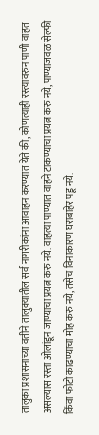तालुका प्रशासनाच्या वतीने तालुक्यातील सर्व नागरीकांना आवाहन करण्यात येते की, कोणत्याही रस्त्यावरुन पाणी वाहत असल्यास रस्ता ओलांडून जाण्याचा प्रयत्न करु नये. वाहत्या पाण्यात वाहने टाकण्याचा प्रयत्न करु नये, पाण्याजवळ सेल्फी किंवा फोटो काढण्याचा मोह करु नये, तसेच विनाकारण घराबाहेर पडू नये.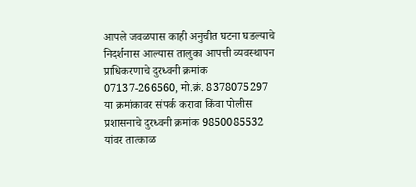आपले जवळपास काही अनुचीत घटना घडल्याचे निदर्शनास आल्यास तालुका आपत्ती व्यवस्थापन प्राधिकरणाचे दुरध्वनी क्रमांक 07137-266560, मो.क्रं. 8378075297 या क्रमांकावर संपर्क करावा किंवा पोलीस प्रशासनाचे दुरध्वनी क्रमांक 9850085532 यांवर तात्काळ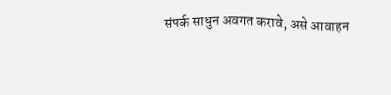संपर्क साधुन अवगत करावे, असे आवाहन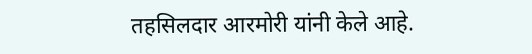तहसिलदार आरमोरी यांनी केले आहे.